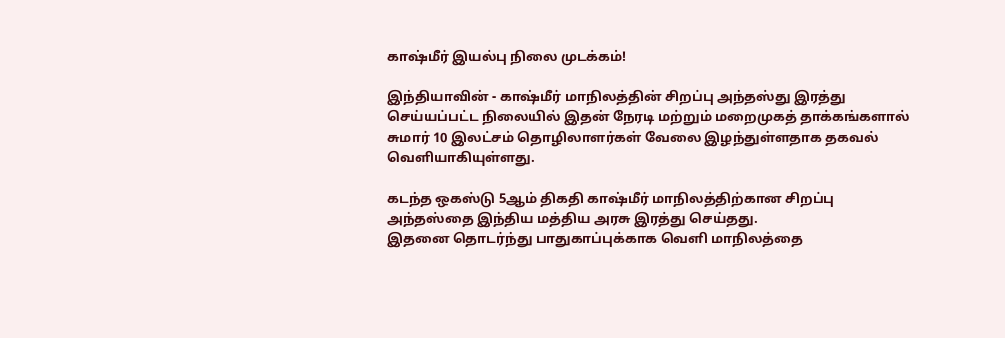காஷ்மீர் இயல்பு நிலை முடக்கம்!

இந்தியாவின் - காஷ்மீர் மாநிலத்தின் சிறப்பு அந்தஸ்து இரத்து செய்யப்பட்ட நிலையில் இதன் நேரடி மற்றும் மறைமுகத் தாக்கங்களால் சுமார் 10 இலட்சம் தொழிலாளர்கள் வேலை இழந்துள்ளதாக தகவல் வெளியாகியுள்ளது.

கடந்த ஒகஸ்டு 5ஆம் திகதி காஷ்மீர் மாநிலத்திற்கான சிறப்பு அந்தஸ்தை இந்திய மத்திய அரசு இரத்து செய்தது.
இதனை தொடர்ந்து பாதுகாப்புக்காக வெளி மாநிலத்தை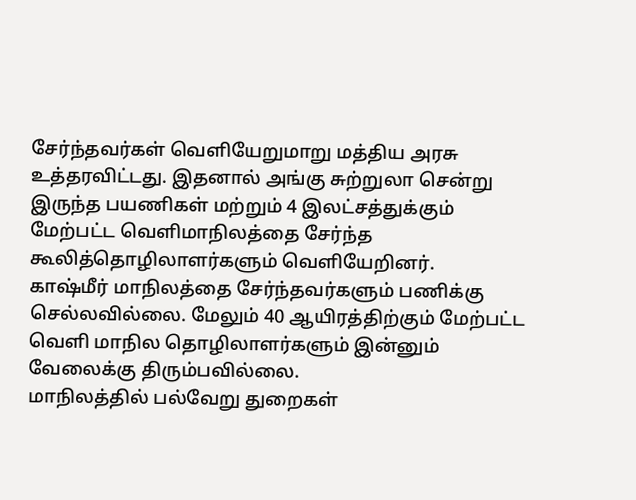சேர்ந்தவர்கள் வெளியேறுமாறு மத்திய அரசு உத்தரவிட்டது. இதனால் அங்கு சுற்றுலா சென்று இருந்த பயணிகள் மற்றும் 4 இலட்சத்துக்கும் மேற்பட்ட வெளிமாநிலத்தை சேர்ந்த கூலித்தொழிலாளர்களும் வெளியேறினர்.
காஷ்மீர் மாநிலத்தை சேர்ந்தவர்களும் பணிக்கு செல்லவில்லை. மேலும் 40 ஆயிரத்திற்கும் மேற்பட்ட வெளி மாநில தொழிலாளர்களும் இன்னும் வேலைக்கு திரும்பவில்லை.
மாநிலத்தில் பல்வேறு துறைகள்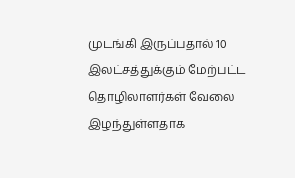முடங்கி இருப்பதால் 10 இலட்சத்துக்கும் மேற்பட்ட தொழிலாளர்கள் வேலை இழந்துள்ளதாக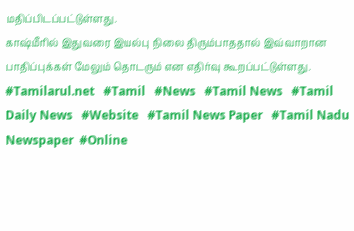மதிப்பிடப்பட்டுள்ளது.
காஷ்மீரில் இதுவரை இயல்பு நிலை திரும்பாததால் இவ்வாறான பாதிப்புக்கள் மேலும் தொடரும் என எதிர்வு கூறப்பட்டுள்ளது.
#Tamilarul.net   #Tamil   #News   #Tamil News   #Tamil Daily News   #Website   #Tamil News Paper   #Tamil Nadu Newspaper  #Online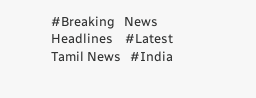#Breaking   News Headlines    #Latest Tamil News   #India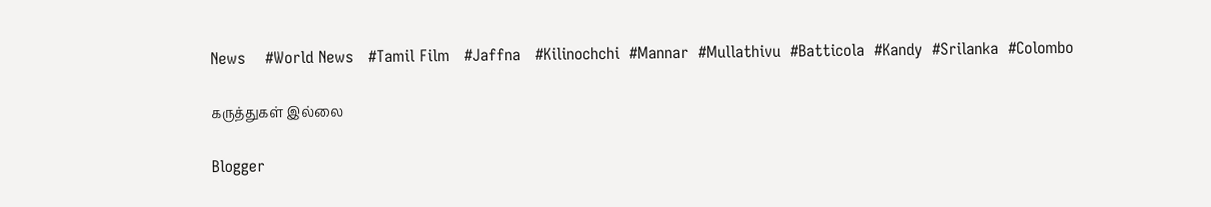News    #World News   #Tamil Film   #Jaffna   #Kilinochchi  #Mannar  #Mullathivu  #Batticola  #Kandy  #Srilanka  #Colombo

கருத்துகள் இல்லை

Blogger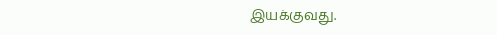இயக்குவது.